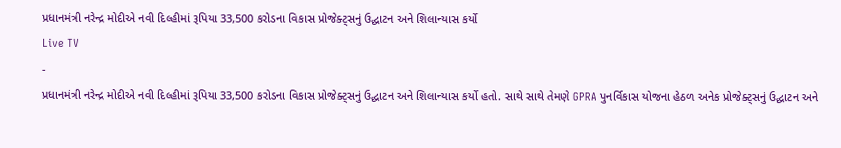પ્રધાનમંત્રી નરેન્દ્ર મોદીએ નવી દિલ્હીમાં રૂપિયા 33,500 કરોડના વિકાસ પ્રોજેક્ટ્સનું ઉદ્ઘાટન અને શિલાન્યાસ કર્યો
Live TV
-
પ્રધાનમંત્રી નરેન્દ્ર મોદીએ નવી દિલ્હીમાં રૂપિયા 33,500 કરોડના વિકાસ પ્રોજેક્ટ્સનું ઉદ્ઘાટન અને શિલાન્યાસ કર્યો હતો. સાથે સાથે તેમણે GPRA પુનર્વિકાસ યોજના હેઠળ અનેક પ્રોજેક્ટ્સનું ઉદ્ઘાટન અને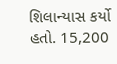શિલાન્યાસ કર્યો હતો. 15,200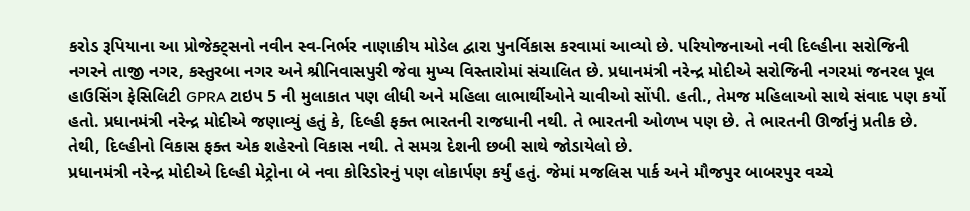કરોડ રૂપિયાના આ પ્રોજેક્ટ્સનો નવીન સ્વ-નિર્ભર નાણાકીય મોડેલ દ્વારા પુનર્વિકાસ કરવામાં આવ્યો છે. પરિયોજનાઓ નવી દિલ્હીના સરોજિની નગરને તાજી નગર, કસ્તુરબા નગર અને શ્રીનિવાસપુરી જેવા મુખ્ય વિસ્તારોમાં સંચાલિત છે. પ્રધાનમંત્રી નરેન્દ્ર મોદીએ સરોજિની નગરમાં જનરલ પૂલ હાઉસિંગ ફેસિલિટી GPRA ટાઇપ 5 ની મુલાકાત પણ લીધી અને મહિલા લાભાર્થીઓને ચાવીઓ સોંપી. હતી., તેમજ મહિલાઓ સાથે સંવાદ પણ કર્યો હતો. પ્રધાનમંત્રી નરેન્દ્ર મોદીએ જણાવ્યું હતું કે, દિલ્હી ફક્ત ભારતની રાજધાની નથી. તે ભારતની ઓળખ પણ છે. તે ભારતની ઊર્જાનું પ્રતીક છે. તેથી, દિલ્હીનો વિકાસ ફક્ત એક શહેરનો વિકાસ નથી. તે સમગ્ર દેશની છબી સાથે જોડાયેલો છે.
પ્રધાનમંત્રી નરેન્દ્ર મોદીએ દિલ્હી મેટ્રોના બે નવા કોરિડોરનું પણ લોકાર્પણ કર્યું હતું. જેમાં મજલિસ પાર્ક અને મૌજપુર બાબરપુર વચ્ચે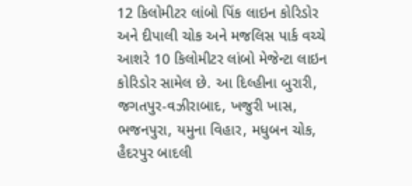12 કિલોમીટર લાંબો પિંક લાઇન કોરિડોર અને દીપાલી ચોક અને મજલિસ પાર્ક વચ્ચે આશરે 10 કિલોમીટર લાંબો મેજેન્ટા લાઇન કોરિડોર સામેલ છે. આ દિલ્હીના બુરારી, જગતપુર-વઝીરાબાદ, ખજુરી ખાસ, ભજનપુરા, યમુના વિહાર, મધુબન ચોક, હૈદરપુર બાદલી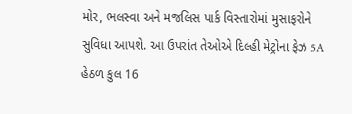મોર, ભલસ્વા અને મજલિસ પાર્ક વિસ્તારોમાં મુસાફરોને સુવિધા આપશે. આ ઉપરાંત તેઓએ દિલ્હી મેટ્રોના ફેઝ 5A હેઠળ કુલ 16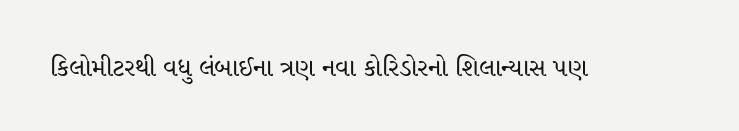કિલોમીટરથી વધુ લંબાઈના ત્રણ નવા કોરિડોરનો શિલાન્યાસ પણ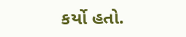કર્યો હતો.